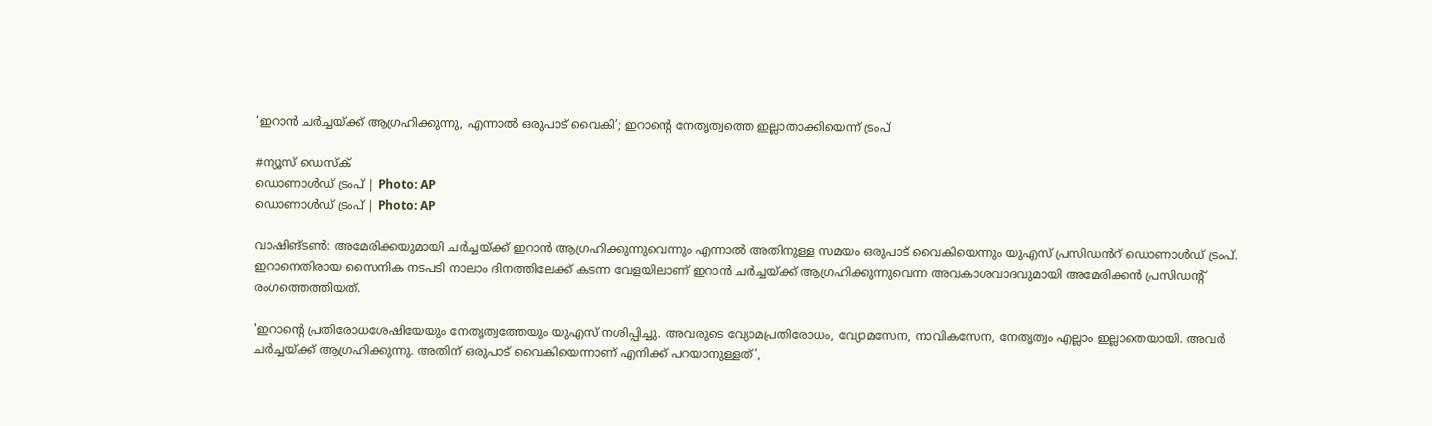‘ഇറാൻ ചർച്ചയ്ക്ക് ആഗ്രഹിക്കുന്നു, എന്നാൽ ഒരുപാട് വൈകി’; ഇറാന്റെ നേതൃത്വത്തെ ഇല്ലാതാക്കിയെന്ന് ട്രംപ്

#ന്യൂസ് ഡെസ്ക്
ഡൊണാൾഡ് ട്രംപ് | Photo: AP
ഡൊണാൾഡ് ട്രംപ് | Photo: AP

വാഷിങ്ടൺ: അമേരിക്കയുമായി ചർച്ചയ്ക്ക് ഇറാൻ ആഗ്രഹിക്കുന്നുവെന്നും എന്നാൽ അതിനുള്ള സമയം ഒരുപാട് വൈകിയെന്നും യുഎസ് പ്രസിഡൻറ് ഡൊണാൾഡ് ട്രംപ്. ഇറാനെതിരായ സൈനിക നടപടി നാലാം ദിനത്തിലേക്ക് കടന്ന വേളയിലാണ് ഇറാൻ ചർച്ചയ്ക്ക് ആഗ്രഹിക്കുന്നുവെന്ന അവകാശവാദവുമായി അമേരിക്കൻ പ്രസിഡന്റ് രംഗത്തെത്തിയത്.

'ഇറാന്റെ പ്രതിരോധശേഷിയേയും നേതൃത്വത്തേയും യുഎസ് നശിപ്പിച്ചു. അവരുടെ വ്യോമപ്രതിരോധം, വ്യോമസേന, നാവികസേന, നേതൃത്വം എല്ലാം ഇല്ലാതെയായി. അവർ ചർച്ചയ്ക്ക് ആഗ്രഹിക്കുന്നു. അതിന് ഒരുപാട് വൈകിയെന്നാണ് എനിക്ക് പറയാനുള്ളത്’,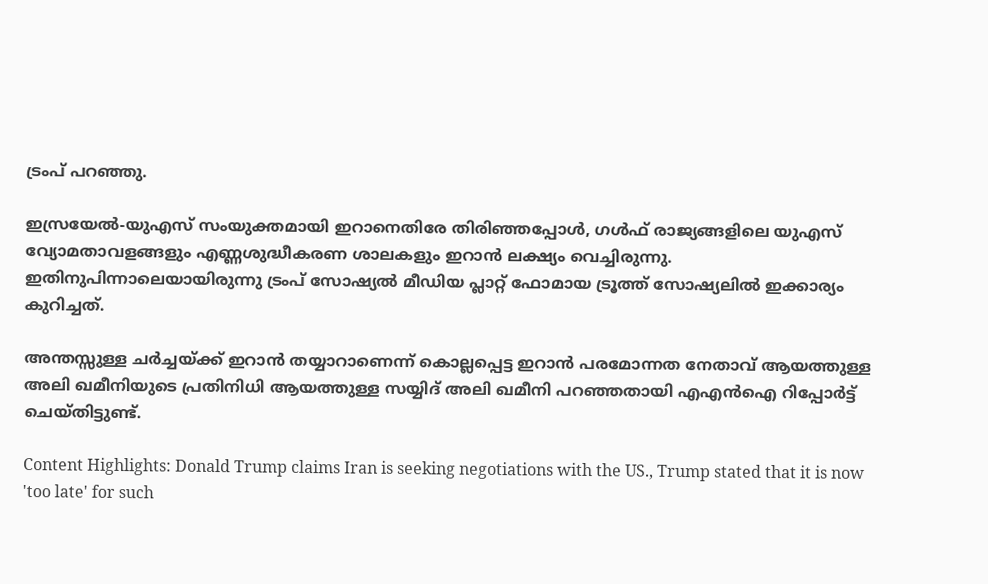ട്രംപ് പറഞ്ഞു.

ഇസ്രയേൽ-യുഎസ് സംയുക്തമായി ഇറാനെതിരേ തിരിഞ്ഞപ്പോൾ, ഗൾഫ് രാജ്യങ്ങളിലെ യുഎസ് വ്യോമതാവളങ്ങളും എണ്ണശുദ്ധീകരണ ശാലകളും ഇറാൻ ലക്ഷ്യം വെച്ചിരുന്നു. ഇതിനുപിന്നാലെയായിരുന്നു ട്രംപ് സോഷ്യൽ മീഡിയ പ്ലാറ്റ് ഫോമായ ട്രൂത്ത് സോഷ്യലിൽ ഇക്കാര്യം കുറിച്ചത്.

അന്തസ്സുള്ള ചർച്ചയ്ക്ക് ഇറാൻ തയ്യാറാണെന്ന് കൊല്ലപ്പെട്ട ഇറാൻ പരമോന്നത നേതാവ് ആയത്തുള്ള അലി ഖമീനിയുടെ പ്രതിനിധി ആയത്തുള്ള സയ്യിദ് അലി ഖമീനി പറഞ്ഞതായി എഎൻഐ റിപ്പോർട്ട് ചെയ്തിട്ടുണ്ട്.

Content Highlights: Donald Trump claims Iran is seeking negotiations with the US., Trump stated that it is now 'too late' for such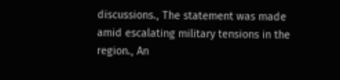discussions., The statement was made amid escalating military tensions in the region., An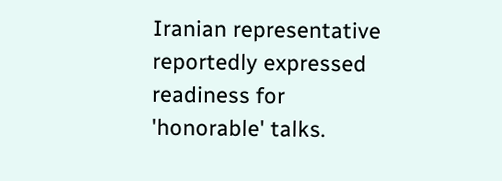Iranian representative reportedly expressed readiness for 'honorable' talks.